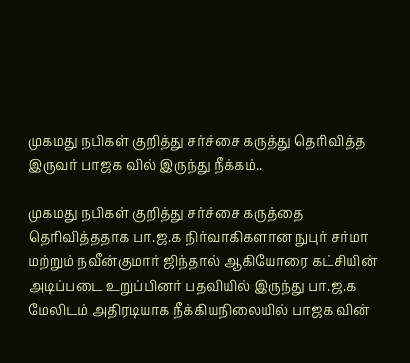முகமது நபிகள் குறித்து சர்ச்சை கருத்து தெரிவித்த இருவர் பாஜக வில் இருந்து நீக்கம்..

முகமது நபிகள் குறித்து சர்ச்சை கருத்தை தெரிவித்ததாக பா.ஜ.க நிர்வாகிகளான நுபுர் சர்மா மற்றும் நவீன்குமார் ஜிந்தால் ஆகியோரை கட்சியின் அடிப்படை உறுப்பினர் பதவியில் இருந்து பா.ஜ.க மேலிடம் அதிரடியாக நீக்கியநிலையில் பாஜக வின்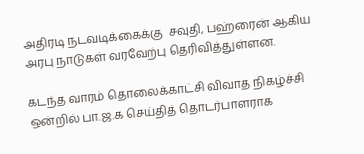அதிரடி நடவடிக்கைக்கு  சவுதி, பஹ்ரைன் ஆகிய அரபு நாடுகள் வரவேற்பு தெரிவித்துள்ளன.

கடந்த வாரம் தொலைக்காட்சி விவாத நிகழ்ச்சி ஒன்றில் பா.ஜ.க செய்தித் தொடர்பாளராக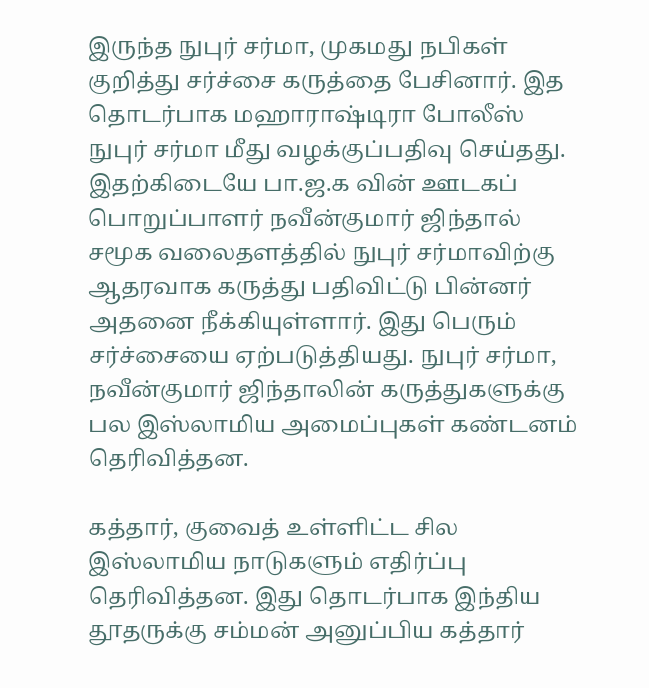இருந்த நுபுர் சர்மா, முகமது நபிகள் குறித்து சர்ச்சை கருத்தை பேசினார். இத தொடர்பாக மஹாராஷ்டிரா போலீஸ் நுபுர் சர்மா மீது வழக்குப்பதிவு செய்தது. இதற்கிடையே பா.ஜ.க வின் ஊடகப் பொறுப்பாளர் நவீன்குமார் ஜிந்தால் சமூக வலைதளத்தில் நுபுர் சர்மாவிற்கு ஆதரவாக கருத்து பதிவிட்டு பின்னர் அதனை நீக்கியுள்ளார். இது பெரும் சர்ச்சையை ஏற்படுத்தியது. நுபுர் சர்மா, நவீன்குமார் ஜிந்தாலின் கருத்துகளுக்கு பல இஸ்லாமிய அமைப்புகள் கண்டனம் தெரிவித்தன.

கத்தார், குவைத் உள்ளிட்ட சில இஸ்லாமிய நாடுகளும் எதிர்ப்பு தெரிவித்தன. இது தொடர்பாக இந்திய தூதருக்கு சம்மன் அனுப்பிய கத்தார்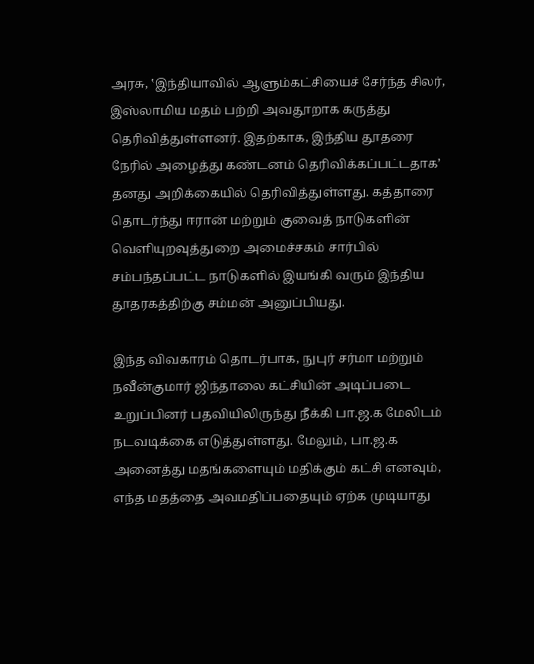அரசு, ‛இந்தியாவில் ஆளும்கட்சியைச் சேர்ந்த சிலர், இஸ்லாமிய மதம் பற்றி அவதூறாக கருத்து தெரிவித்துள்ளனர். இதற்காக, இந்திய தூதரை நேரில் அழைத்து கண்டனம் தெரிவிக்கப்பட்டதாக’ தனது அறிக்கையில் தெரிவித்துள்ளது. கத்தாரை தொடர்ந்து ஈரான் மற்றும் குவைத் நாடுகளின் வெளியுறவுத்துறை அமைச்சகம் சார்பில் சம்பந்தப்பட்ட நாடுகளில் இயங்கி வரும் இந்திய தூதரகத்திற்கு சம்மன் அனுப்பியது.

இந்த விவகாரம் தொடர்பாக, நுபுர் சர்மா மற்றும் நவீன்குமார் ஜிந்தாலை கட்சியின் அடிப்படை உறுப்பினர் பதவியிலிருந்து நீக்கி பா.ஜ.க மேலிடம் நடவடிக்கை எடுத்துள்ளது. மேலும், பா.ஜ.க அனைத்து மதங்களையும் மதிக்கும் கட்சி எனவும், எந்த மதத்தை அவமதிப்பதையும் ஏற்க முடியாது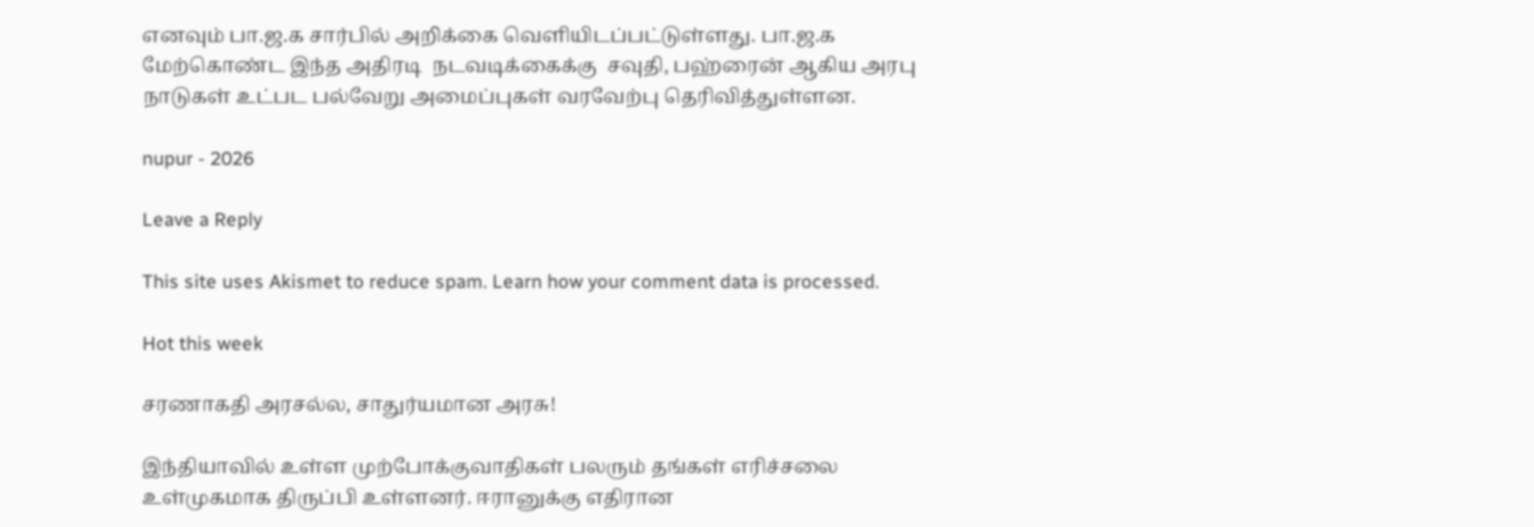எனவும் பா.ஜ.க சார்பில் அறிக்கை வெளியிடப்பட்டுள்ளது. பா.ஜ.க மேற்கொண்ட இந்த அதிரடி  நடவடிக்கைக்கு  சவுதி, பஹ்ரைன் ஆகிய அரபு நாடுகள் உட்பட பல்வேறு அமைப்புகள் வரவேற்பு தெரிவித்துள்ளன.

nupur - 2026

Leave a Reply

This site uses Akismet to reduce spam. Learn how your comment data is processed.

Hot this week

சரணாகதி அரசல்ல, சாதுர்யமான அரசு!

இந்தியாவில் உள்ள முற்போக்குவாதிகள் பலரும் தங்கள் எரிச்சலை உள்முகமாக திருப்பி உள்ளனர். ஈரானுக்கு எதிரான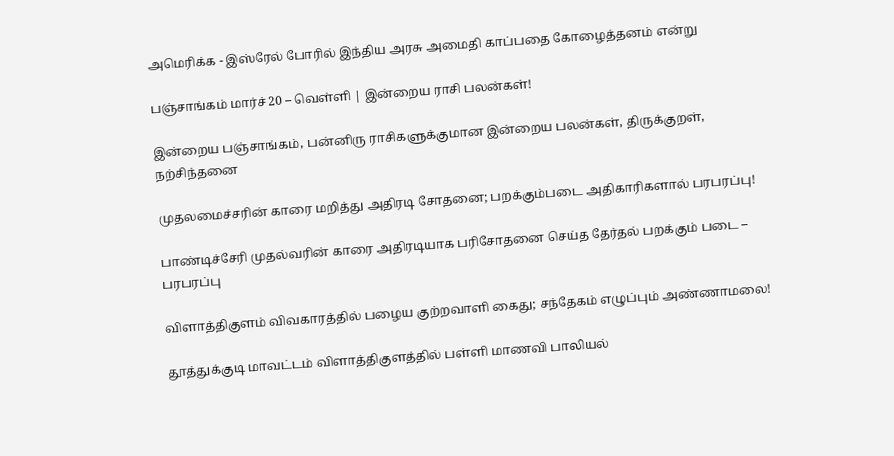அமெரிக்க - இஸ்ரேல் போரில் இந்திய அரசு அமைதி காப்பதை கோழைத்தனம் என்று

பஞ்சாங்கம் மார்ச் 20 – வெள்ளி | இன்றைய ராசி பலன்கள்!

இன்றைய பஞ்சாங்கம், பன்னிரு ராசிகளுக்குமான இன்றைய பலன்கள், திருக்குறள், நற்சிந்தனை

முதலமைச்சரின் காரை மறித்து அதிரடி சோதனை; பறக்கும்படை அதிகாரிகளால் பரபரப்பு!

பாண்டிச்சேரி முதல்வரின் காரை அதிரடியாக பரிசோதனை செய்த தேர்தல் பறக்கும் படை – பரபரப்பு

விளாத்திகுளம் விவகாரத்தில் பழைய குற்றவாளி கைது; சந்தேகம் எழுப்பும் அண்ணாமலை!

தூத்துக்குடி மாவட்டம் விளாத்திகுளத்தில் பள்ளி மாணவி பாலியல்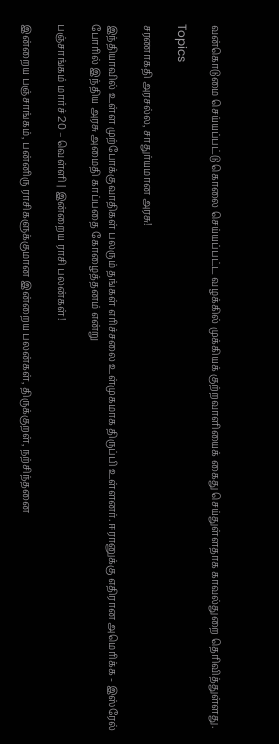வன்கொடுமை செய்யப்பட்டு கொலை செய்யப்பட்ட வழக்கில் முக்கியக் குற்றவாளியைக் கைது செய்துள்ளதாக காவல்துறை தெரிவித்துள்ளது.

Topics

சரணாகதி அரசல்ல, சாதுர்யமான அரசு!

இந்தியாவில் உள்ள முற்போக்குவாதிகள் பலரும் தங்கள் எரிச்சலை உள்முகமாக திருப்பி உள்ளனர். ஈரானுக்கு எதிரான அமெரிக்க - இஸ்ரேல் போரில் இந்திய அரசு அமைதி காப்பதை கோழைத்தனம் என்று

பஞ்சாங்கம் மார்ச் 20 – வெள்ளி | இன்றைய ராசி பலன்கள்!

இன்றைய பஞ்சாங்கம், பன்னிரு ராசிகளுக்குமான இன்றைய பலன்கள், திருக்குறள், நற்சிந்தனை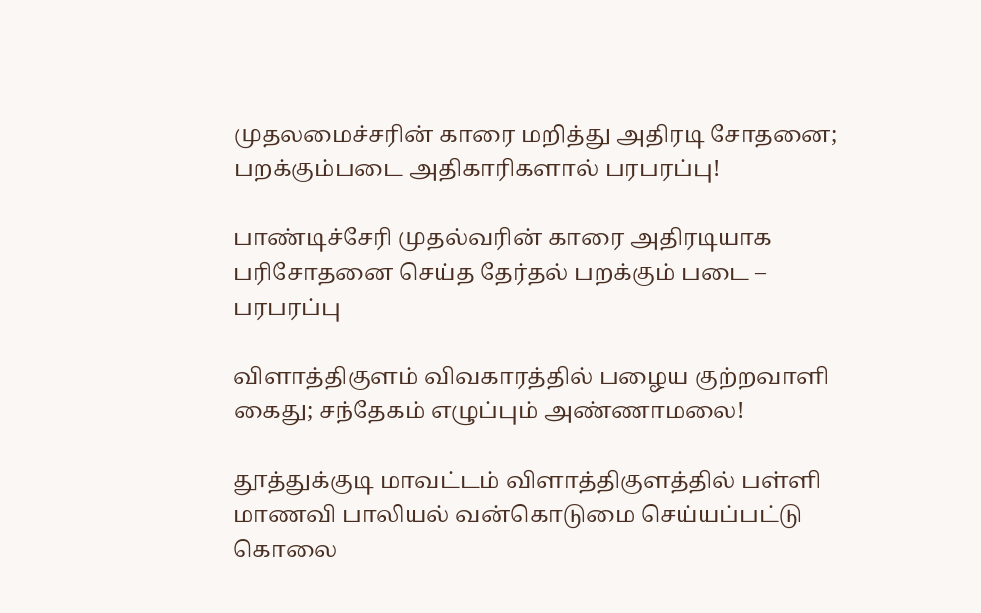முதலமைச்சரின் காரை மறித்து அதிரடி சோதனை; பறக்கும்படை அதிகாரிகளால் பரபரப்பு!

பாண்டிச்சேரி முதல்வரின் காரை அதிரடியாக பரிசோதனை செய்த தேர்தல் பறக்கும் படை – பரபரப்பு

விளாத்திகுளம் விவகாரத்தில் பழைய குற்றவாளி கைது; சந்தேகம் எழுப்பும் அண்ணாமலை!

தூத்துக்குடி மாவட்டம் விளாத்திகுளத்தில் பள்ளி மாணவி பாலியல் வன்கொடுமை செய்யப்பட்டு கொலை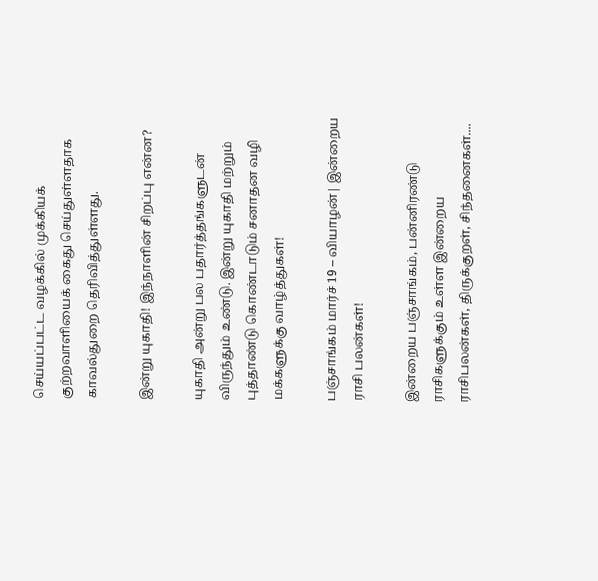செய்யப்பட்ட வழக்கில் முக்கியக் குற்றவாளியைக் கைது செய்துள்ளதாக காவல்துறை தெரிவித்துள்ளது.

இன்று யுகாதி! இந்நாளின் சிறப்பு என்ன?

யுகாதி அன்று பல பதார்த்தங்களுடன் விருந்தும் உண்டு. இன்று யுகாதி மற்றும் புத்தாண்டு கொண்டாடும் சனாதன வழி மக்களுக்கு வாழ்த்துகள்!

பஞ்சாங்கம் மார்ச் 19 – வியாழன்| இன்றைய ராசி பலன்கள்!

இன்றைய பஞ்சாங்கம், பன்னிரண்டு ராசிகளுக்கும் உள்ள இன்றைய ராசிபலன்கள், திருக்குறள், சிந்தனைகள்....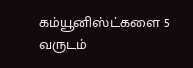கம்யூனிஸ்ட்களை 5 வருடம்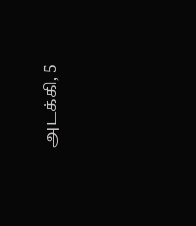அடக்கி, 5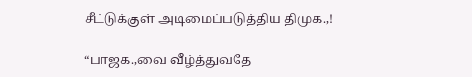சீட்டுக்குள் அடிமைப்படுத்திய திமுக.,!

“பாஜக.,வை வீழ்த்துவதே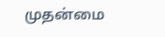முதன்மை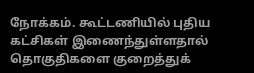நோக்கம். கூட்டணியில் புதிய கட்சிகள் இணைந்துள்ளதால் தொகுதிகளை குறைத்துக்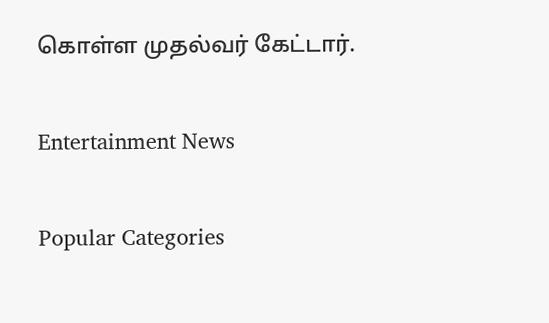கொள்ள முதல்வர் கேட்டார்.

Entertainment News

Popular Categories